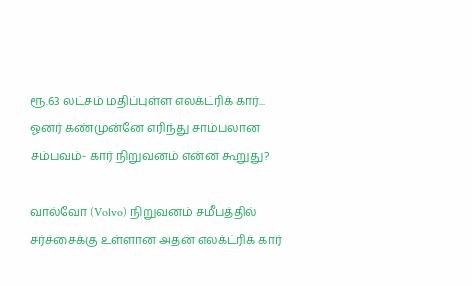ரூ.63 லட்சம் மதிப்புள்ள எலக்ட்ரிக் கார்... ஓனர் கண்முன்னே எரிந்து சாம்பலான சம்பவம்- கார் நிறுவனம் என்ன கூறுது?

வால்வோ (Volvo) நிறுவனம் சமீபத்தில் சர்ச்சைக்கு உள்ளான அதன் எலக்ட்ரிக் கார்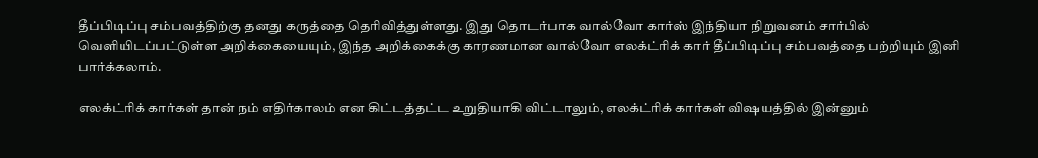தீப்பிடிப்பு சம்பவத்திற்கு தனது கருத்தை தெரிவித்துள்ளது. இது தொடர்பாக வால்வோ கார்ஸ் இந்தியா நிறுவனம் சார்பில் வெளியிடப்பட்டுள்ள அறிக்கையையும், இந்த அறிக்கைக்கு காரணமான வால்வோ எலக்ட்ரிக் கார் தீப்பிடிப்பு சம்பவத்தை பற்றியும் இனி பார்க்கலாம்.

எலக்ட்ரிக் கார்கள் தான் நம் எதிர்காலம் என கிட்டத்தட்ட உறுதியாகி விட்டாலும், எலக்ட்ரிக் கார்கள் விஷயத்தில் இன்னும்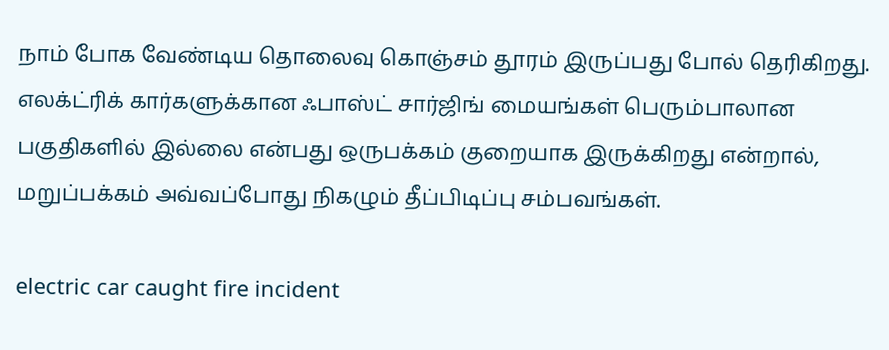நாம் போக வேண்டிய தொலைவு கொஞ்சம் தூரம் இருப்பது போல் தெரிகிறது. எலக்ட்ரிக் கார்களுக்கான ஃபாஸ்ட் சார்ஜிங் மையங்கள் பெரும்பாலான பகுதிகளில் இல்லை என்பது ஒருபக்கம் குறையாக இருக்கிறது என்றால், மறுப்பக்கம் அவ்வப்போது நிகழும் தீப்பிடிப்பு சம்பவங்கள்.

electric car caught fire incident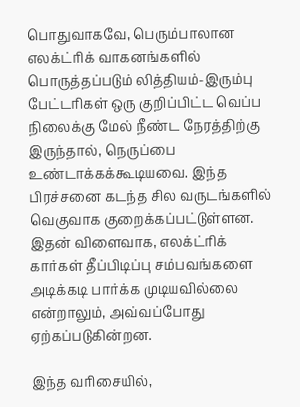பொதுவாகவே, பெரும்பாலான எலக்ட்ரிக் வாகனங்களில் பொருத்தப்படும் லித்தியம்-இரும்பு பேட்டரிகள் ஒரு குறிப்பிட்ட வெப்ப நிலைக்கு மேல் நீண்ட நேரத்திற்கு இருந்தால், நெருப்பை உண்டாக்கக்கூடியவை. இந்த பிரச்சனை கடந்த சில வருடங்களில் வெகுவாக குறைக்கப்பட்டுள்ளன. இதன் விளைவாக, எலக்ட்ரிக் கார்கள் தீப்பிடிப்பு சம்பவங்களை அடிக்கடி பார்க்க முடியவில்லை என்றாலும், அவ்வப்போது ஏற்கப்படுகின்றன.

இந்த வரிசையில்,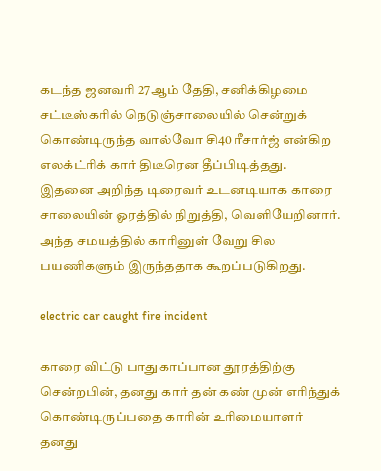கடந்த ஜனவரி 27ஆம் தேதி, சனிக்கிழமை சட்டீஸ்கரில் நெடுஞ்சாலையில் சென்றுக் கொண்டிருந்த வால்வோ சி40 ரீசார்ஜ் என்கிற எலக்ட்ரிக் கார் திடீரென தீப்பிடித்தது. இதனை அறிந்த டிரைவர் உடனடியாக காரை சாலையின் ஓரத்தில் நிறுத்தி, வெளியேறினார். அந்த சமயத்தில் காரினுள் வேறு சில பயணிகளும் இருந்ததாக கூறப்படுகிறது.

electric car caught fire incident

காரை விட்டு பாதுகாப்பான தூரத்திற்கு சென்றபின், தனது கார் தன் கண் முன் எரிந்துக் கொண்டிருப்பதை காரின் உரிமையாளர் தனது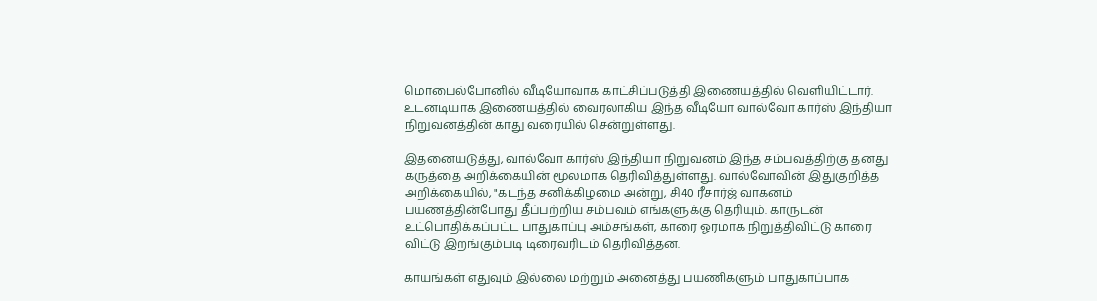மொபைல்போனில் வீடியோவாக காட்சிப்படுத்தி இணையத்தில் வெளியிட்டார். உடனடியாக இணையத்தில் வைரலாகிய இந்த வீடியோ வால்வோ கார்ஸ் இந்தியா நிறுவனத்தின் காது வரையில் சென்றுள்ளது.

இதனையடுத்து, வால்வோ கார்ஸ் இந்தியா நிறுவனம் இந்த சம்பவத்திற்கு தனது கருத்தை அறிக்கையின் மூலமாக தெரிவித்துள்ளது. வால்வோவின் இதுகுறித்த அறிக்கையில், "கடந்த சனிக்கிழமை அன்று, சி40 ரீசார்ஜ் வாகனம் பயணத்தின்போது தீப்பற்றிய சம்பவம் எங்களுக்கு தெரியும். காருடன் உட்பொதிக்கப்பட்ட பாதுகாப்பு அம்சங்கள், காரை ஓரமாக நிறுத்திவிட்டு காரை விட்டு இறங்கும்படி டிரைவரிடம் தெரிவித்தன.

காயங்கள் எதுவும் இல்லை மற்றும் அனைத்து பயணிகளும் பாதுகாப்பாக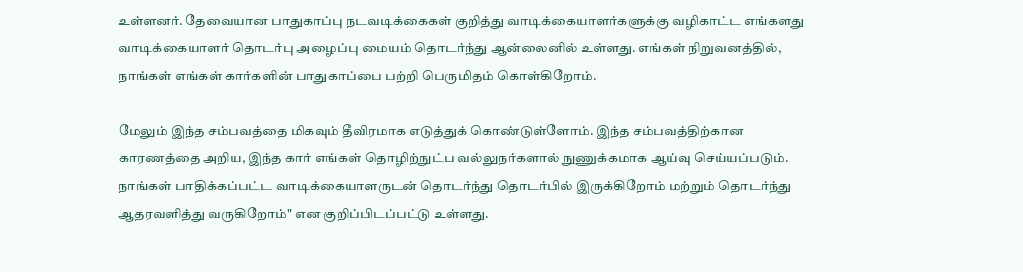உள்ளனர். தேவையான பாதுகாப்பு நடவடிக்கைகள் குறித்து வாடிக்கையாளர்களுக்கு வழிகாட்ட எங்களது வாடிக்கையாளர் தொடர்பு அழைப்பு மையம் தொடர்ந்து ஆன்லைனில் உள்ளது. எங்கள் நிறுவனத்தில், நாங்கள் எங்கள் கார்களின் பாதுகாப்பை பற்றி பெருமிதம் கொள்கிறோம்.

மேலும் இந்த சம்பவத்தை மிகவும் தீவிரமாக எடுத்துக் கொண்டுள்ளோம். இந்த சம்பவத்திற்கான காரணத்தை அறிய, இந்த கார் எங்கள் தொழிற்நுட்ப வல்லுநர்களால் நுணுக்கமாக ஆய்வு செய்யப்படும். நாங்கள் பாதிக்கப்பட்ட வாடிக்கையாளருடன் தொடர்ந்து தொடர்பில் இருக்கிறோம் மற்றும் தொடர்ந்து ஆதரவளித்து வருகிறோம்" என குறிப்பிடப்பட்டு உள்ளது.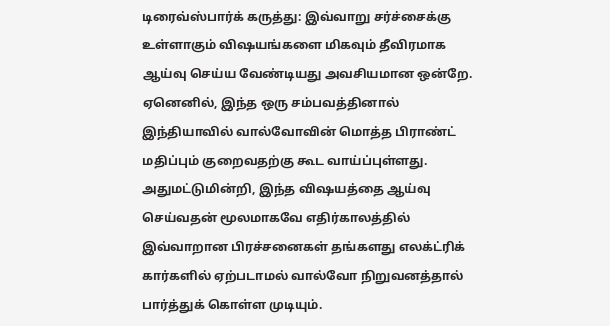டிரைவ்ஸ்பார்க் கருத்து: இவ்வாறு சர்ச்சைக்கு உள்ளாகும் விஷயங்களை மிகவும் தீவிரமாக ஆய்வு செய்ய வேண்டியது அவசியமான ஒன்றே. ஏனெனில், இந்த ஒரு சம்பவத்தினால் இந்தியாவில் வால்வோவின் மொத்த பிராண்ட் மதிப்பும் குறைவதற்கு கூட வாய்ப்புள்ளது. அதுமட்டுமின்றி, இந்த விஷயத்தை ஆய்வு செய்வதன் மூலமாகவே எதிர்காலத்தில் இவ்வாறான பிரச்சனைகள் தங்களது எலக்ட்ரிக் கார்களில் ஏற்படாமல் வால்வோ நிறுவனத்தால் பார்த்துக் கொள்ள முடியும்.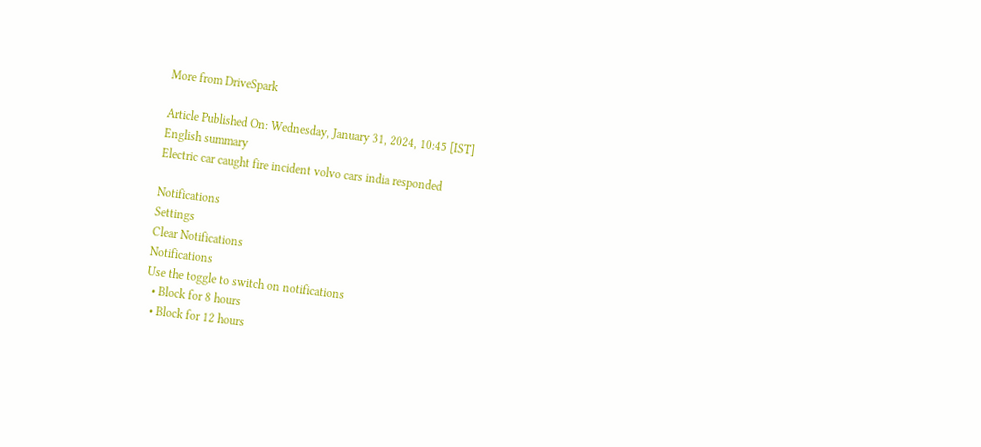More from DriveSpark

Article Published On: Wednesday, January 31, 2024, 10:45 [IST]
English summary
Electric car caught fire incident volvo cars india responded

Notifications
Settings
Clear Notifications
Notifications
Use the toggle to switch on notifications
  • Block for 8 hours
  • Block for 12 hours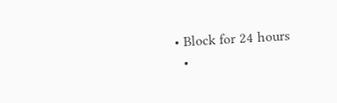• Block for 24 hours
  •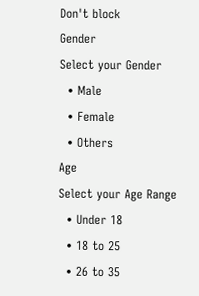Don't block
Gender
Select your Gender
  • Male
  • Female
  • Others
Age
Select your Age Range
  • Under 18
  • 18 to 25
  • 26 to 35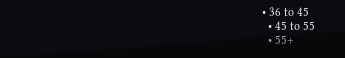• 36 to 45
  • 45 to 55
  • 55+